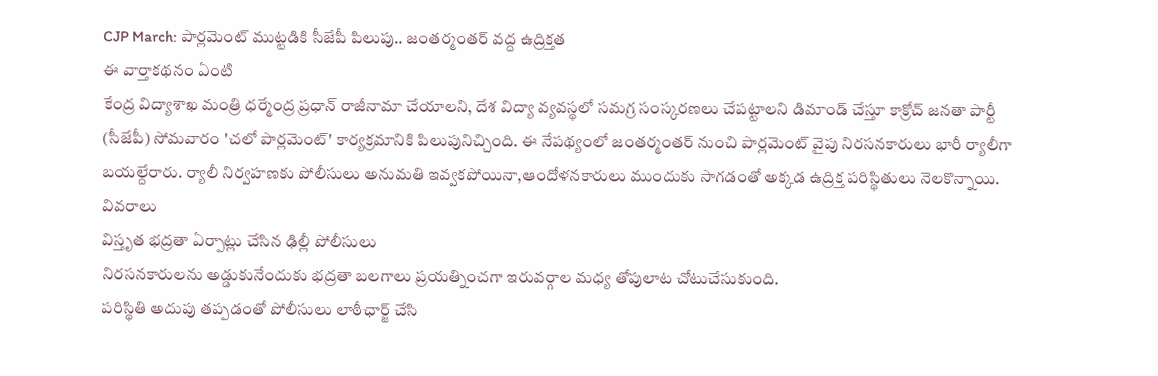CJP March: పార్లమెంట్ ముట్టడికి సీజేపీ పిలుపు.. జంతర్మంతర్ వద్ద ఉద్రిక్తత
ఈ వార్తాకథనం ఏంటి
కేంద్ర విద్యాశాఖ మంత్రి ధర్మేంద్ర ప్రధాన్ రాజీనామా చేయాలని, దేశ విద్యా వ్యవస్థలో సమగ్ర సంస్కరణలు చేపట్టాలని డిమాండ్ చేస్తూ కాక్రోచ్ జనతా పార్టీ (సీజేపీ) సోమవారం 'చలో పార్లమెంట్' కార్యక్రమానికి పిలుపునిచ్చింది. ఈ నేపథ్యంలో జంతర్మంతర్ నుంచి పార్లమెంట్ వైపు నిరసనకారులు భారీ ర్యాలీగా బయల్దేరారు. ర్యాలీ నిర్వహణకు పోలీసులు అనుమతి ఇవ్వకపోయినా,ఆందోళనకారులు ముందుకు సాగడంతో అక్కడ ఉద్రిక్త పరిస్థితులు నెలకొన్నాయి.
వివరాలు
విస్తృత భద్రతా ఏర్పాట్లు చేసిన ఢిల్లీ పోలీసులు
నిరసనకారులను అడ్డుకునేందుకు భద్రతా బలగాలు ప్రయత్నించగా ఇరువర్గాల మధ్య తోపులాట చోటుచేసుకుంది.
పరిస్థితి అదుపు తప్పడంతో పోలీసులు లాఠీఛార్జ్ చేసి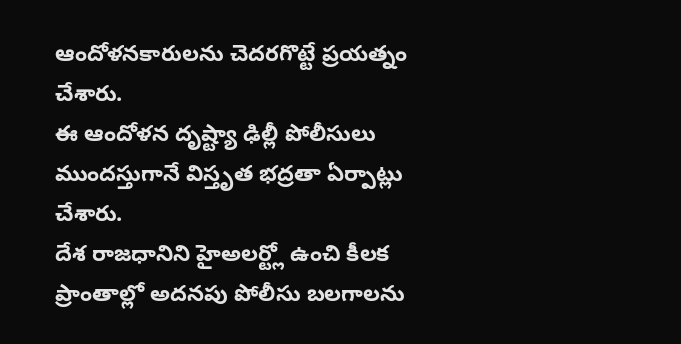ఆందోళనకారులను చెదరగొట్టే ప్రయత్నం చేశారు.
ఈ ఆందోళన దృష్ట్యా ఢిల్లీ పోలీసులు ముందస్తుగానే విస్తృత భద్రతా ఏర్పాట్లు చేశారు.
దేశ రాజధానిని హైఅలర్ట్లో ఉంచి కీలక ప్రాంతాల్లో అదనపు పోలీసు బలగాలను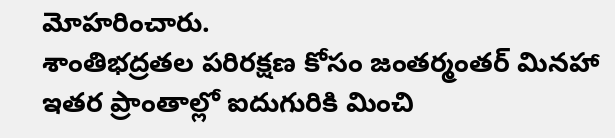మోహరించారు.
శాంతిభద్రతల పరిరక్షణ కోసం జంతర్మంతర్ మినహా ఇతర ప్రాంతాల్లో ఐదుగురికి మించి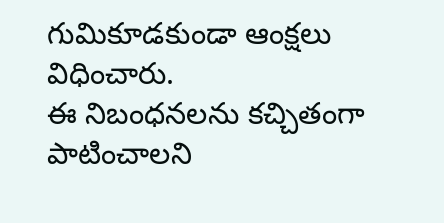గుమికూడకుండా ఆంక్షలు విధించారు.
ఈ నిబంధనలను కచ్చితంగా పాటించాలని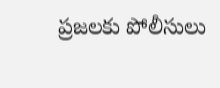ప్రజలకు పోలీసులు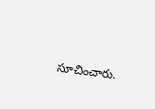సూచించారు.